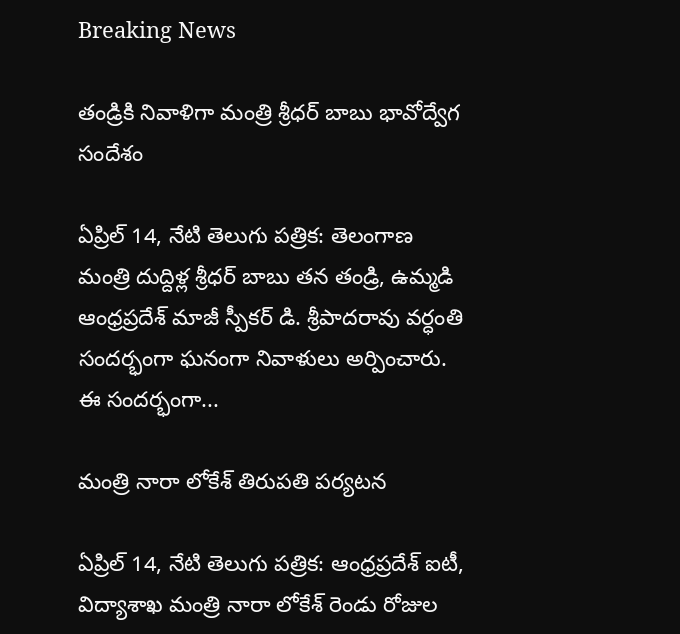Breaking News

తండ్రికి నివాళిగా మంత్రి శ్రీధర్ బాబు భావోద్వేగ సందేశం

ఏప్రిల్ 14, నేటి తెలుగు పత్రిక: తెలంగాణ మంత్రి దుద్దిళ్ల శ్రీధర్ బాబు తన తండ్రి, ఉమ్మడి ఆంధ్రప్రదేశ్ మాజీ స్పీకర్ డి. శ్రీపాదరావు వర్ధంతి సందర్భంగా ఘనంగా నివాళులు అర్పించారు. ఈ సందర్భంగా...

మంత్రి నారా లోకేశ్ తిరుపతి పర్యటన

ఏప్రిల్ 14, నేటి తెలుగు పత్రిక: ఆంధ్రప్రదేశ్ ఐటీ, విద్యాశాఖ మంత్రి నారా లోకేశ్ రెండు రోజుల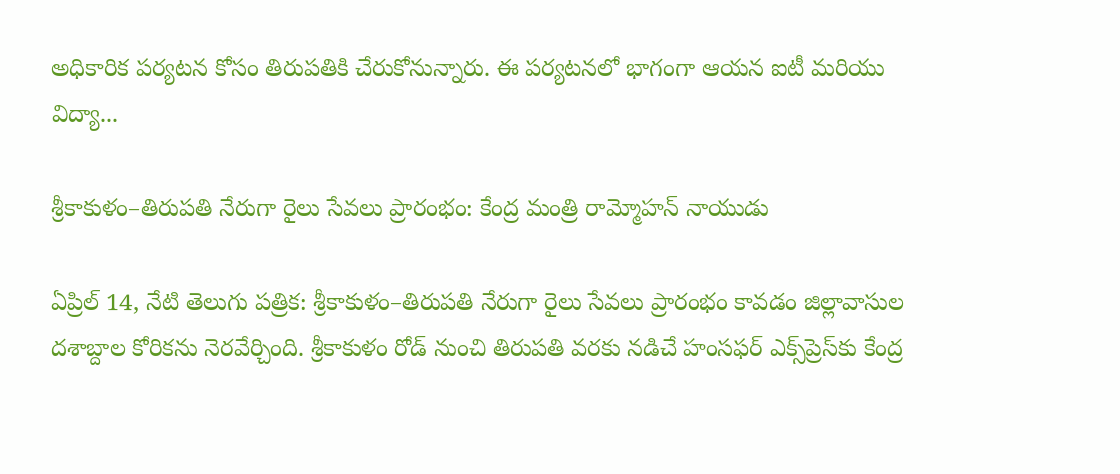అధికారిక పర్యటన కోసం తిరుపతికి చేరుకోనున్నారు. ఈ పర్యటనలో భాగంగా ఆయన ఐటీ మరియు విద్యా...

శ్రీకాకుళం–తిరుపతి నేరుగా రైలు సేవలు ప్రారంభం: కేంద్ర మంత్రి రామ్మోహన్ నాయుడు

ఏప్రిల్ 14, నేటి తెలుగు పత్రిక: శ్రీకాకుళం–తిరుపతి నేరుగా రైలు సేవలు ప్రారంభం కావడం జిల్లావాసుల దశాబ్దాల కోరికను నెరవేర్చింది. శ్రీకాకుళం రోడ్ నుంచి తిరుపతి వరకు నడిచే హంసఫర్ ఎక్స్‌ప్రెస్‌కు కేంద్ర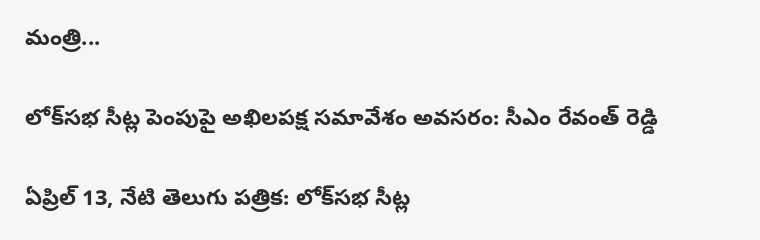మంత్రి...

లోక్‌సభ సీట్ల పెంపుపై అఖిలపక్ష సమావేశం అవసరం: సీఎం రేవంత్ రెడ్డి

ఏప్రిల్ 13, నేటి తెలుగు పత్రిక: లోక్‌సభ సీట్ల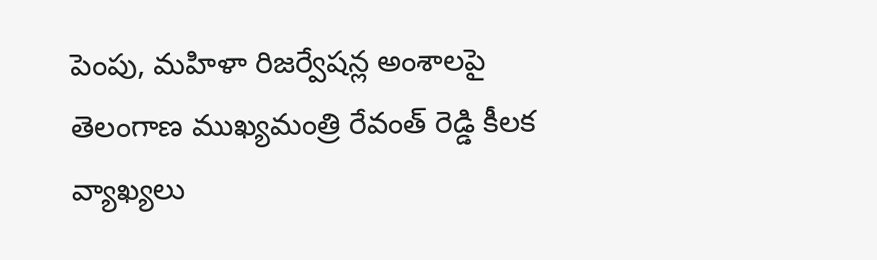పెంపు, మహిళా రిజర్వేషన్ల అంశాలపై తెలంగాణ ముఖ్యమంత్రి రేవంత్ రెడ్డి కీలక వ్యాఖ్యలు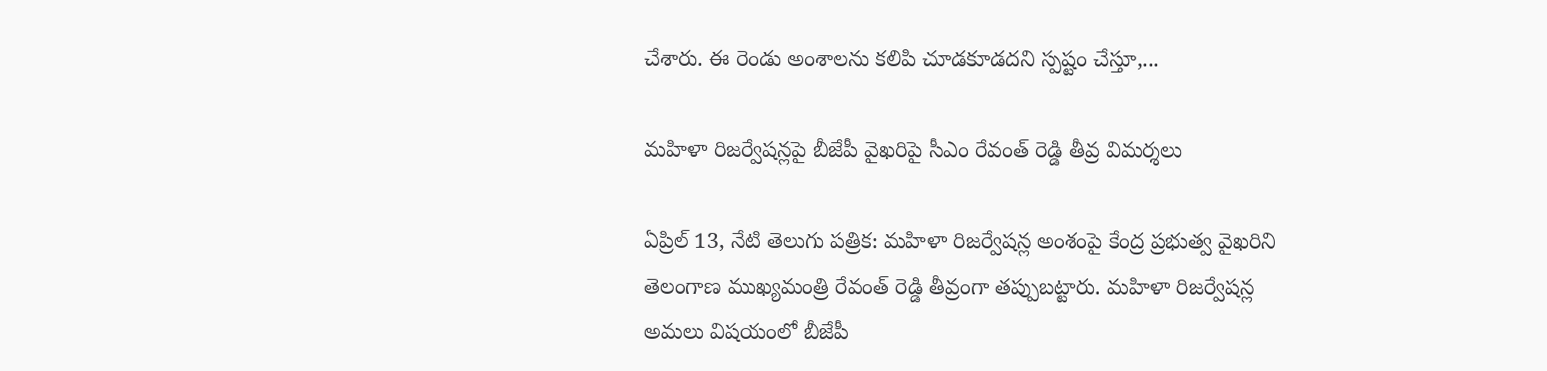చేశారు. ఈ రెండు అంశాలను కలిపి చూడకూడదని స్పష్టం చేస్తూ,...

మహిళా రిజర్వేషన్లపై బీజేపీ వైఖరిపై సీఎం రేవంత్ రెడ్డి తీవ్ర విమర్శలు

ఏప్రిల్ 13, నేటి తెలుగు పత్రిక: మహిళా రిజర్వేషన్ల అంశంపై కేంద్ర ప్రభుత్వ వైఖరిని తెలంగాణ ముఖ్యమంత్రి రేవంత్ రెడ్డి తీవ్రంగా తప్పుబట్టారు. మహిళా రిజర్వేషన్ల అమలు విషయంలో బీజేపీ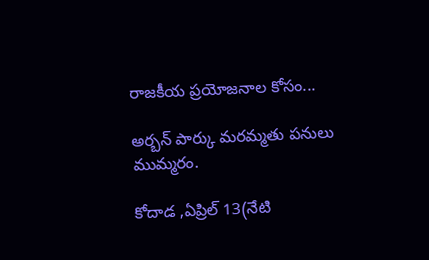రాజకీయ ప్రయోజనాల కోసం...

అర్బన్ పార్కు మరమ్మతు పనులు ముమ్మరం.

కోదాడ ,ఏప్రిల్ 13(నేటి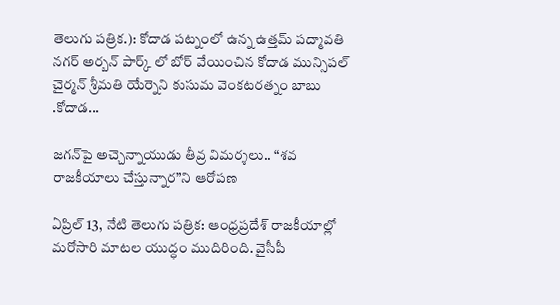తెలుగు పత్రిక.): కోదాడ పట్నంలో ఉన్న ఉత్తమ్ పద్మావతి నగర్ అర్బన్ పార్క్ లో బోర్ వేయించిన కోదాడ మున్సిపల్ చైర్మన్ శ్రీమతి యేర్నెని కుసుమ వెంకటరత్నం బాబు .కోదాడ...

జగన్‌పై అచ్చెన్నాయుడు తీవ్ర విమర్శలు.. “శవ రాజకీయాలు చేస్తున్నార”ని ఆరోపణ

ఏప్రిల్ 13, నేటి తెలుగు పత్రిక: ఆంధ్రప్రదేశ్ రాజకీయాల్లో మరోసారి మాటల యుద్ధం ముదిరింది. వైసీపీ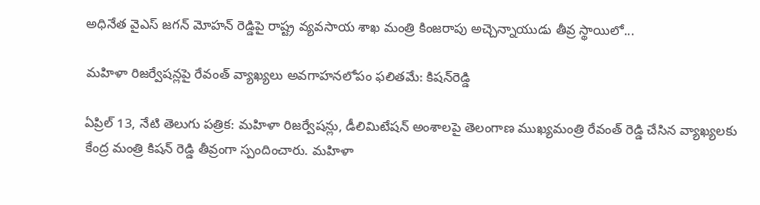అధినేత వైఎస్ జగన్ మోహన్ రెడ్డిపై రాష్ట్ర వ్యవసాయ శాఖ మంత్రి కింజరాపు అచ్చెన్నాయుడు తీవ్ర స్థాయిలో...

మహిళా రిజర్వేషన్లపై రేవంత్ వ్యాఖ్యలు అవగాహనలోపం ఫలితమే: కిషన్‌రెడ్డి

ఏప్రిల్ 13, నేటి తెలుగు పత్రిక: మహిళా రిజర్వేషన్లు, డీలిమిటేషన్ అంశాలపై తెలంగాణ ముఖ్యమంత్రి రేవంత్ రెడ్డి చేసిన వ్యాఖ్యలకు కేంద్ర మంత్రి కిషన్ రెడ్డి తీవ్రంగా స్పందించారు. మహిళా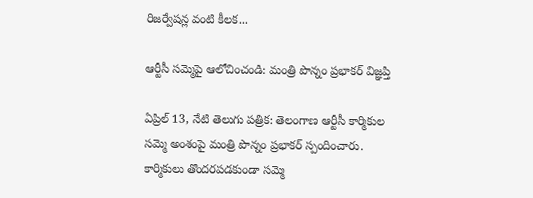రిజర్వేషన్ల వంటి కీలక...

ఆర్టీసీ సమ్మెపై ఆలోచించండి: మంత్రి పొన్నం ప్రభాకర్ విజ్ఞప్తి

ఏప్రిల్ 13, నేటి తెలుగు పత్రిక: తెలంగాణ ఆర్టీసీ కార్మికుల సమ్మె అంశంపై మంత్రి పొన్నం ప్రభాకర్ స్పందించారు. కార్మికులు తొందరపడకుండా సమ్మె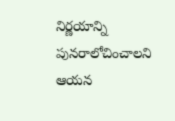నిర్ణయాన్ని పునరాలోచించాలని ఆయన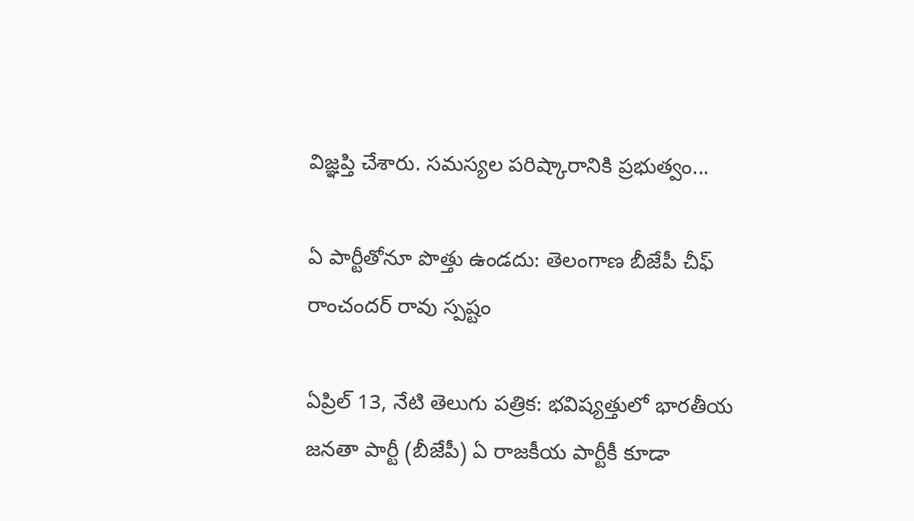విజ్ఞప్తి చేశారు. సమస్యల పరిష్కారానికి ప్రభుత్వం...

ఏ పార్టీతోనూ పొత్తు ఉండదు: తెలంగాణ బీజేపీ చీఫ్ రాంచందర్ రావు స్పష్టం

ఏప్రిల్ 13, నేటి తెలుగు పత్రిక: భవిష్యత్తులో భారతీయ జనతా పార్టీ (బీజేపీ) ఏ రాజకీయ పార్టీకీ కూడా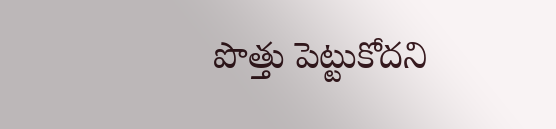పొత్తు పెట్టుకోదని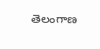తెలంగాణ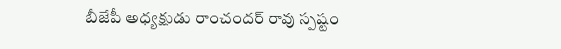బీజేపీ అధ్యక్షుడు రాంచందర్ రావు స్పష్టం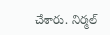చేశారు. నిర్మల్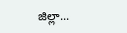జిల్లా...